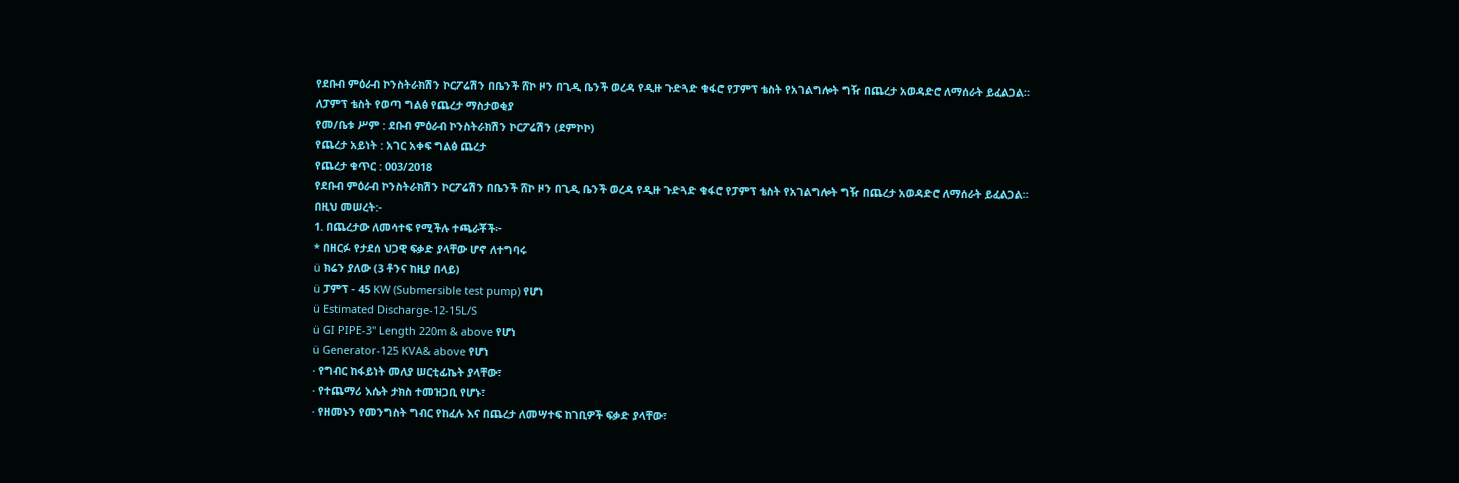የደቡብ ምዕራብ ኮንስትራክሽን ኮርፖሬሽን በቤንች ሸኮ ዞን በጊዲ ቤንች ወረዳ የዲዙ ጉድጓድ ቁፋሮ የፓምፕ ቴስት የአገልግሎት ግዥ በጨረታ አወዳድሮ ለማሰራት ይፈልጋል።
ለፓምፕ ቴስት የወጣ ግልፅ የጨረታ ማስታወቂያ
የመ/ቤቱ ሥም : ደቡብ ምዕራብ ኮንስትራክሽን ኮርፖሬሽን (ደምኮኮ)
የጨረታ አይነት : አገር አቀፍ ግልፅ ጨረታ
የጨረታ ቁጥር : 003/2018
የደቡብ ምዕራብ ኮንስትራክሽን ኮርፖሬሽን በቤንች ሸኮ ዞን በጊዲ ቤንች ወረዳ የዲዙ ጉድጓድ ቁፋሮ የፓምፕ ቴስት የአገልግሎት ግዥ በጨረታ አወዳድሮ ለማሰራት ይፈልጋል።
በዚህ መሠረት:-
1. በጨረታው ለመሳተፍ የሚችሉ ተጫራቾች፦
* በዘርፉ የታደሰ ህጋዊ ፍቃድ ያላቸው ሆኖ ለተግባሩ
ü ክሬን ያለው (3 ቶንና ከዚያ በላይ)
ü ፓምፕ - 45 KW (Submersible test pump) የሆነ
ü Estimated Discharge-12-15L/S
ü GI PIPE-3" Length 220m & above የሆነ
ü Generator-125 KVA& above የሆነ
· የግብር ከፋይነት መለያ ሠርቲፊኬት ያላቸው፣
· የተጨማሪ እሴት ታክስ ተመዝጋቢ የሆኑ፣
· የዘመኑን የመንግስት ግብር የከፈሉ እና በጨረታ ለመሣተፍ ከገቢዎች ፍቃድ ያላቸው፣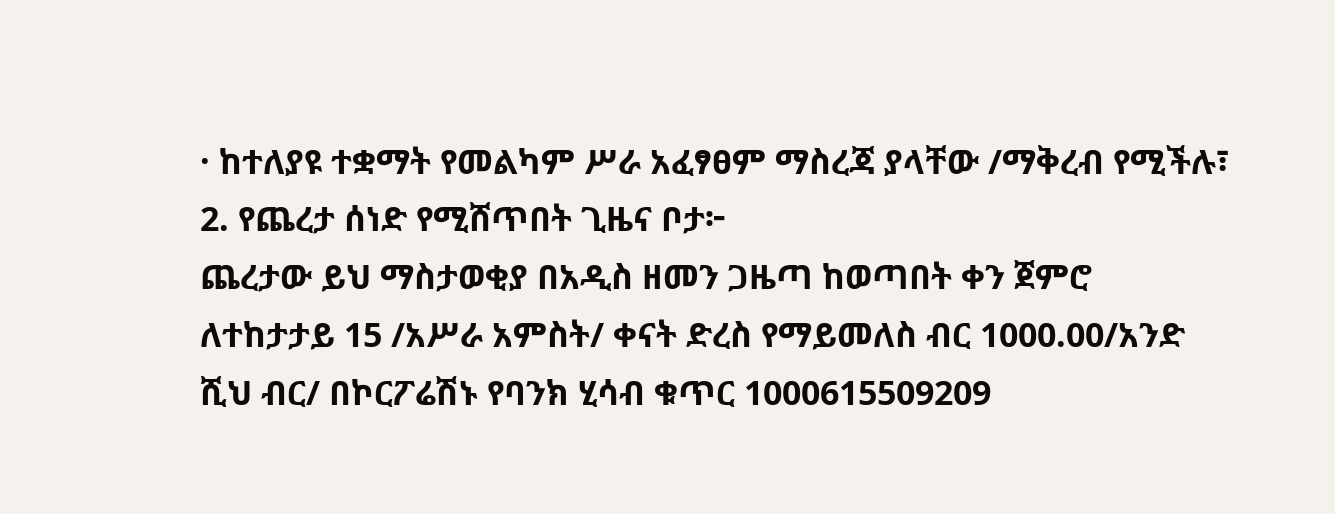· ከተለያዩ ተቋማት የመልካም ሥራ አፈፃፀም ማስረጃ ያላቸው /ማቅረብ የሚችሉ፣
2. የጨረታ ሰነድ የሚሸጥበት ጊዜና ቦታ፦
ጨረታው ይህ ማስታወቂያ በአዲስ ዘመን ጋዜጣ ከወጣበት ቀን ጀምሮ ለተከታታይ 15 /አሥራ አምስት/ ቀናት ድረስ የማይመለስ ብር 1000.00/አንድ ሺህ ብር/ በኮርፖሬሽኑ የባንክ ሂሳብ ቁጥር 1000615509209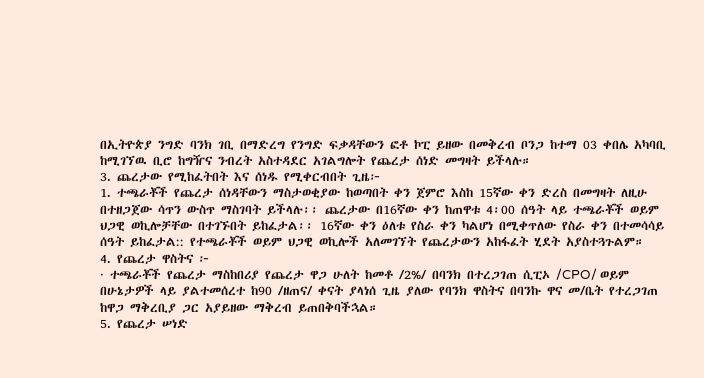በኢትዮጵያ ንግድ ባንክ ገቢ በማድረግ የንግድ ፍቃዳቸውን ፎቶ ኮፒ ይዘው በመቅረብ ቦንጋ ከተማ 03 ቀበሌ አካባቢ ከሚገኘዉ ቢሮ ከግዥና ንብረት አስተዳደር አገልግሎት የጨረታ ሰነድ መግዛት ይችላሉ።
3. ጨረታው የሚከፈትበት እና ሰነዱ የሚቀርብበት ጊዜ፦
1. ተጫራቾች የጨረታ ሰነዳቸውን ማስታወቂያው ከወጣበት ቀን ጀምሮ እስከ 15ኛው ቀን ድረስ በመግዛት ለዚሁ በተዘጋጀው ሳጥን ውስጥ ማስገባት ይችላሉ፡፡ ጨረታው በ16ኛው ቀን ከጠዋቱ 4፡00 ሰዓት ላይ ተጫራቾች ወይም ህጋዊ ወኪሎቻቸው በተገኙበት ይከፈታል፡፡ 16ኛው ቀን ዕለቱ የስራ ቀን ካልሆነ በሚቀጥለው የስራ ቀን በተመሳሳይ ሰዓት ይከፈታል:: የተጫራቾች ወይም ህጋዊ ወኪሎች አለመገኘት የጨረታውን አከፋፈት ሂደት አያስተጓጉልም።
4. የጨረታ ዋስትና ፦
· ተጫራቾች የጨረታ ማስከበሪያ የጨረታ ዋጋ ሁለት ከመቶ /2%/ በባንክ በተረጋገጠ ሲፒኦ /CPO/ ወይም በሁኔታዎች ላይ ያልተመሰረተ ከ90 /ዘጠና/ ቀናት ያላነሰ ጊዜ ያለው የባንክ ዋስትና በባንኩ ዋና መ/ቤት የተረጋገጠ ከዋጋ ማቅረቢያ ጋር አያይዘው ማቅረብ ይጠበቅባችኋል።
5. የጨረታ ሠነድ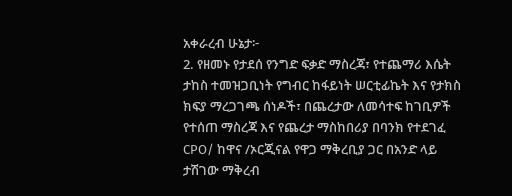አቀራረብ ሁኔታ፦
2. የዘመኑ የታደሰ የንግድ ፍቃድ ማስረጃ፣ የተጨማሪ እሴት ታከስ ተመዝጋቢነት የግብር ከፋይነት ሠርቲፊኬት እና የታክስ ክፍያ ማረጋገጫ ሰነዶች፣ በጨረታው ለመሳተፍ ከገቢዎች የተሰጠ ማስረጃ እና የጨረታ ማስከበሪያ በባንክ የተደገፈ CPO/ ከዋና /ኦርጂናል የዋጋ ማቅረቢያ ጋር በአንድ ላይ ታሽገው ማቅረብ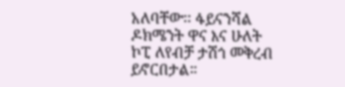አለባቸው፡፡ ፋይናንሻል ዶክሜንት ዋና እና ሁለት ኮፒ ለየብቻ ታሽጎ መቅረብ ይኖርበታል።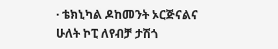· ቴክኒካል ዶከመንት ኦርጅናልና ሁለት ኮፒ ለየብቻ ታሽጎ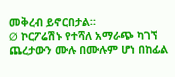መቅረብ ይኖርበታል።
Ø ኮርፖሬሽኑ የተሻለ አማራጭ ካገኘ ጨረታውን ሙሉ በሙሉም ሆነ በከፊል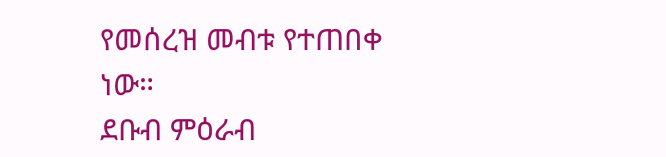የመሰረዝ መብቱ የተጠበቀ ነው።
ደቡብ ምዕራብ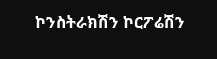ኮንስትራክሽን ኮርፖሬሽን